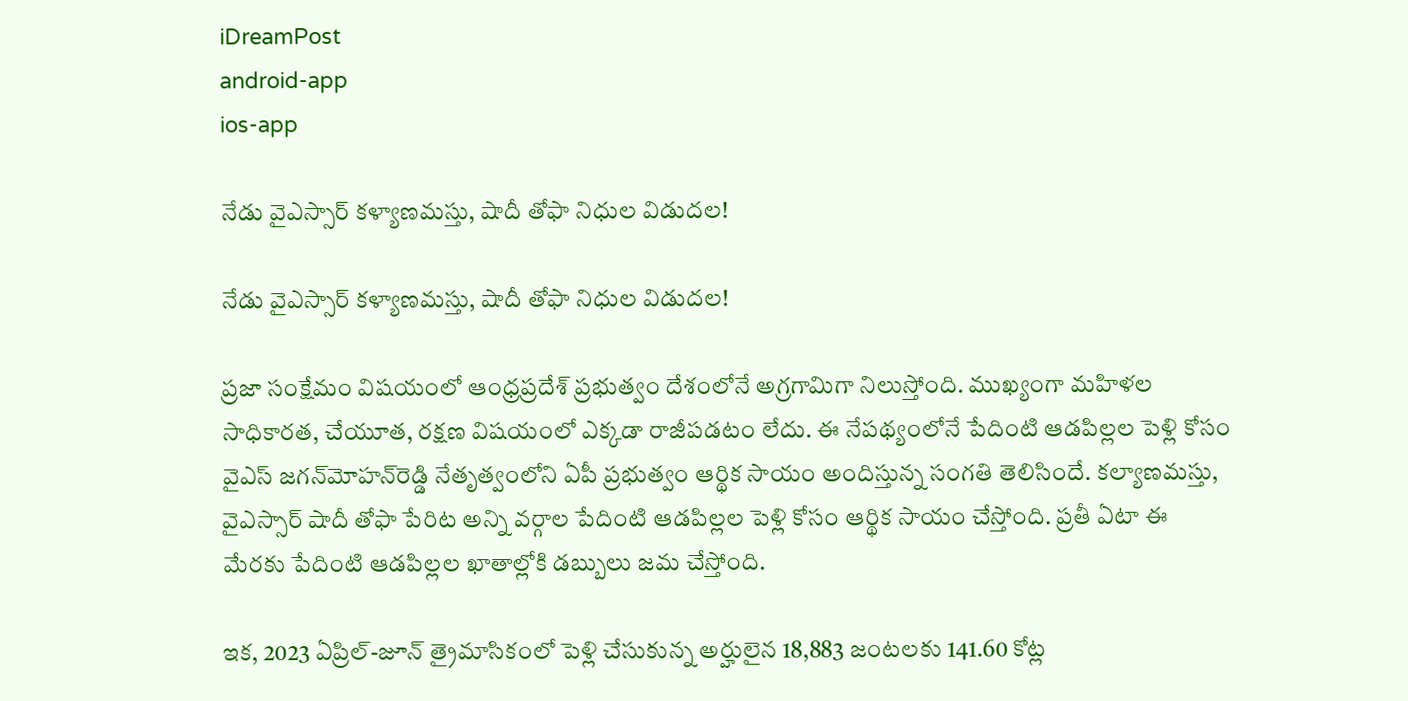iDreamPost
android-app
ios-app

నేడు వైఎస్సార్ కళ్యాణమస్తు, షాదీ తోఫా నిధుల విడుదల!

నేడు వైఎస్సార్ కళ్యాణమస్తు, షాదీ తోఫా నిధుల విడుదల!

ప్రజా సంక్షేమం విషయంలో ఆంధ్రప్రదేశ్‌ ప్రభుత్వం దేశంలోనే అగ్రగామిగా నిలుస్తోంది. ముఖ్యంగా మహిళల సాధికారత, చేయూత, రక్షణ విషయంలో ఎక్కడా రాజీపడటం లేదు. ఈ నేపథ్యంలోనే పేదింటి ఆడపిల్లల పెళ్లి కోసం వైఎస్‌ జగన్‌మోహన్‌రెడ్డి నేతృత్వంలోని ఏపీ ప్రభుత్వం ఆర్థిక సాయం అందిస్తున్న సంగతి తెలిసిందే. కల్యాణమస్తు, వైఎస్సార్‌ షాదీ తోఫా పేరిట అన్ని వర్గాల పేదింటి ఆడపిల్లల పెళ్లి కోసం ఆర్థిక సాయం చేస్తోంది. ప్రతీ ఏటా ఈ మేరకు పేదింటి ఆడపిల్లల ఖాతాల్లోకి డబ్బులు జమ చేస్తోంది.

ఇక, 2023 ఏప్రిల్‌-జూన్‌ త్రైమాసికంలో పెళ్లి చేసుకున్న అర్హులైన 18,883 జంటలకు 141.60 కోట్ల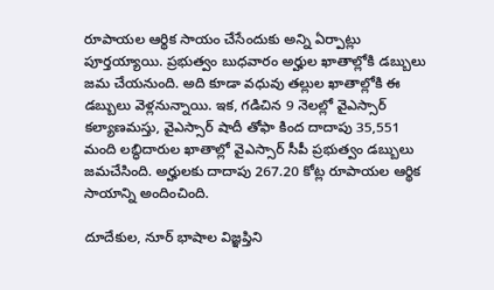రూపాయల ఆర్థిక సాయం చేసేందుకు అన్ని ఏర్పాట్లు పూర్తయ్యాయి. ప్రభుత్వం బుధవారం అర్హుల ఖాతాల్లోకి డబ్బులు జమ చేయనుంది. అది కూడా వధువు తల్లుల ఖాతాల్లోకి ఈ డబ్బులు వెళ్లనున్నాయి. ఇక, గడిచిన 9 నెలల్లో వైఎస్సార్‌ కల్యాణమస్తు, వైఎస్సార్‌ షాదీ తోఫా కింద దాదాపు 35,551 మంది లబ్ధిదారుల ఖాతాల్లో వైఎస్సార్‌ సీపీ ప్రభుత్వం డబ్బులు  జమచేసింది. అర్హులకు దాదాపు 267.20 కోట్ల రూపాయల ఆర్థిక సాయాన్ని అందించింది.

దూదేకుల, నూర్‌ భాషాల విజ్ఞప్తిని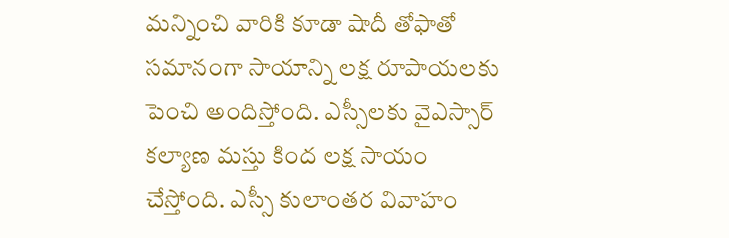మన్నించి వారికి కూడా షాదీ తోఫాతో సమానంగా సాయాన్ని లక్ష రూపాయలకు పెంచి అందిస్తోంది. ఎస్సీలకు వైఎస్సార్‌ కల్యాణ మస్తు కింద లక్ష సాయం చేస్తోంది. ఎ‍స్సీ కులాంతర వివాహం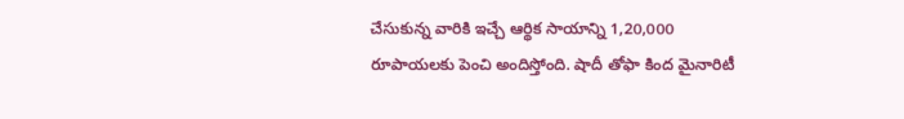చేసుకున్న వారికి ఇచ్చే ఆర్థిక సాయాన్ని 1,20,000 రూపాయలకు పెంచి అందిస్తోంది. షాదీ తోఫా కింద మైనారిటీ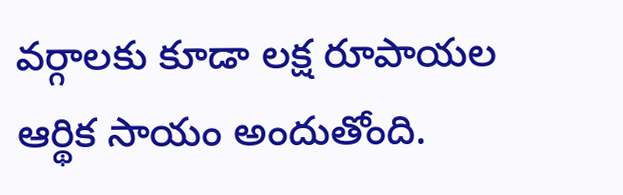వర్గాలకు కూడా లక్ష రూపాయల ఆర్థిక సాయం అందుతోంది.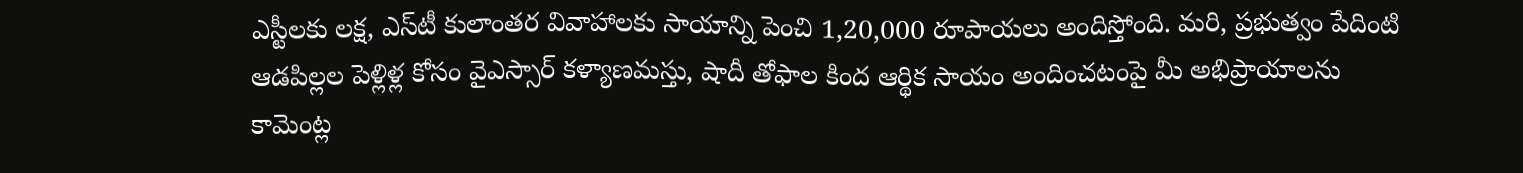ఎస్టీలకు లక్ష, ఎస్‌టీ కులాంతర వివాహాలకు సాయాన్ని పెంచి 1,20,000 రూపాయలు అందిస్తోంది. మరి, ప్రభుత్వం పేదింటి ఆడపిల్లల పెళ్లిళ్ల కోసం వైఎస్సార్ కళ్యాణమస్తు, షాదీ తోఫాల కింద ఆర్థిక సాయం అందించటంపై మీ అభిప్రాయాలను కామెంట్ల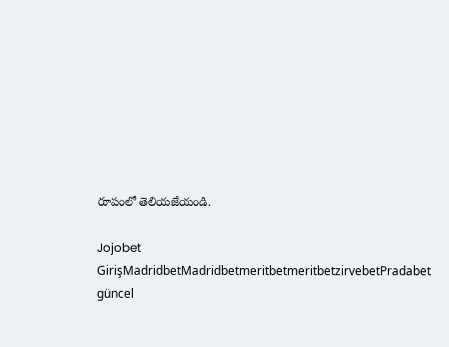రూపంలో తెలియజేయండి.

Jojobet GirişMadridbetMadridbetmeritbetmeritbetzirvebetPradabet güncel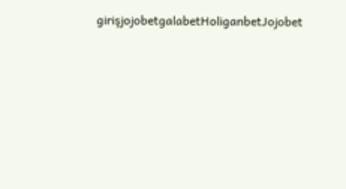girişjojobetgalabetHoliganbetJojobet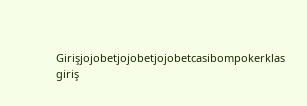Girişjojobetjojobetjojobetcasibompokerklas giriş